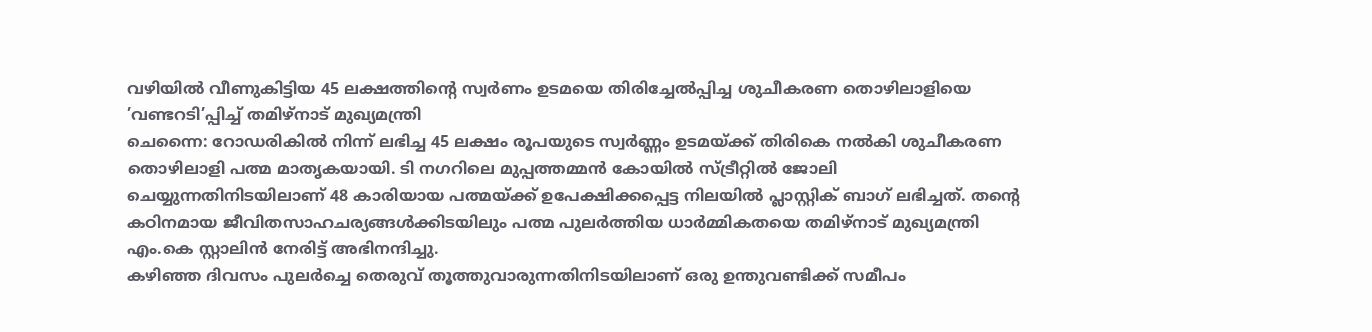വഴിയിൽ വീണുകിട്ടിയ 45 ലക്ഷത്തിന്റെ സ്വർണം ഉടമയെ തിരിച്ചേൽപ്പിച്ച ശുചീകരണ തൊഴിലാളിയെ ’വണ്ടറടി’പ്പിച്ച് തമിഴ്നാട് മുഖ്യമന്ത്രി
ചെന്നൈ: റോഡരികിൽ നിന്ന് ലഭിച്ച 45 ലക്ഷം രൂപയുടെ സ്വർണ്ണം ഉടമയ്ക്ക് തിരികെ നൽകി ശുചീകരണ തൊഴിലാളി പത്മ മാതൃകയായി. ടി നഗറിലെ മുപ്പത്തമ്മൻ കോയിൽ സ്ട്രീറ്റിൽ ജോലി ചെയ്യുന്നതിനിടയിലാണ് 48 കാരിയായ പത്മയ്ക്ക് ഉപേക്ഷിക്കപ്പെട്ട നിലയിൽ പ്ലാസ്റ്റിക് ബാഗ് ലഭിച്ചത്. തന്റെ കഠിനമായ ജീവിതസാഹചര്യങ്ങൾക്കിടയിലും പത്മ പുലർത്തിയ ധാർമ്മികതയെ തമിഴ്നാട് മുഖ്യമന്ത്രി എം.കെ സ്റ്റാലിൻ നേരിട്ട് അഭിനന്ദിച്ചു.
കഴിഞ്ഞ ദിവസം പുലർച്ചെ തെരുവ് തൂത്തുവാരുന്നതിനിടയിലാണ് ഒരു ഉന്തുവണ്ടിക്ക് സമീപം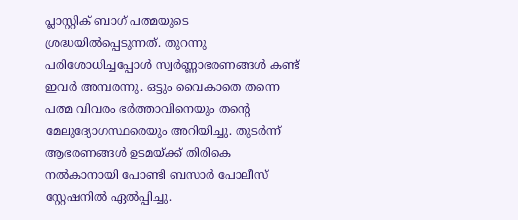പ്ലാസ്റ്റിക് ബാഗ് പത്മയുടെ ശ്രദ്ധയിൽപ്പെടുന്നത്. തുറന്നു പരിശോധിച്ചപ്പോൾ സ്വർണ്ണാഭരണങ്ങൾ കണ്ട് ഇവർ അമ്പരന്നു. ഒട്ടും വൈകാതെ തന്നെ പത്മ വിവരം ഭർത്താവിനെയും തന്റെ മേലുദ്യോഗസ്ഥരെയും അറിയിച്ചു. തുടർന്ന് ആഭരണങ്ങൾ ഉടമയ്ക്ക് തിരികെ നൽകാനായി പോണ്ടി ബസാർ പോലീസ് സ്റ്റേഷനിൽ ഏൽപ്പിച്ചു.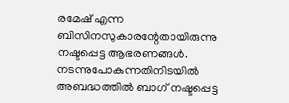രമേഷ് എന്ന ബിസിനസുകാരന്റേതായിരുന്നു നഷ്ടപ്പെട്ട ആഭരണങ്ങൾ. നടന്നുപോകുന്നതിനിടയിൽ അബദ്ധത്തിൽ ബാഗ് നഷ്ടപ്പെട്ട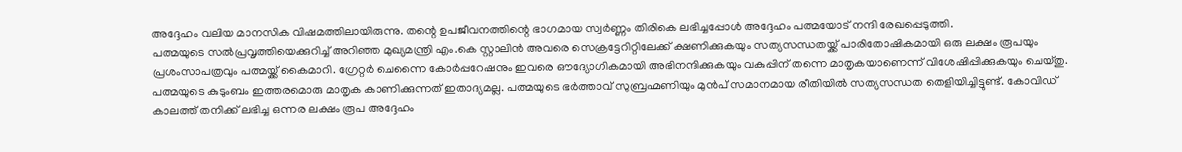അദ്ദേഹം വലിയ മാനസിക വിഷമത്തിലായിരുന്നു. തന്റെ ഉപജീവനത്തിന്റെ ഭാഗമായ സ്വർണ്ണം തിരികെ ലഭിച്ചപ്പോൾ അദ്ദേഹം പത്മയോട് നന്ദി രേഖപ്പെടുത്തി.
പത്മയുടെ സൽപ്രവൃത്തിയെക്കുറിച്ച് അറിഞ്ഞ മുഖ്യമന്ത്രി എം.കെ സ്റ്റാലിൻ അവരെ സെക്രട്ടേറിറ്റിലേക്ക് ക്ഷണിക്കുകയും സത്യസന്ധതയ്ക്ക് പാരിതോഷികമായി ഒരു ലക്ഷം രൂപയും പ്രശംസാപത്രവും പത്മയ്ക്ക് കൈമാറി. ഗ്രേറ്റർ ചെന്നൈ കോർപ്പറേഷനും ഇവരെ ഔദ്യോഗികമായി അഭിനന്ദിക്കുകയും വകുപ്പിന് തന്നെ മാതൃകയാണെന്ന് വിശേഷിപ്പിക്കുകയും ചെയ്തു.
പത്മയുടെ കുടുംബം ഇത്തരമൊരു മാതൃക കാണിക്കുന്നത് ഇതാദ്യമല്ല. പത്മയുടെ ഭർത്താവ് സുബ്രഹ്മണിയും മുൻപ് സമാനമായ രീതിയിൽ സത്യസന്ധത തെളിയിച്ചിട്ടുണ്ട്. കോവിഡ് കാലത്ത് തനിക്ക് ലഭിച്ച ഒന്നര ലക്ഷം രൂപ അദ്ദേഹം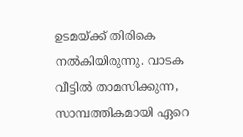ഉടമയ്ക്ക് തിരികെ നൽകിയിരുന്നു. വാടക വീട്ടിൽ താമസിക്കുന്ന, സാമ്പത്തികമായി ഏറെ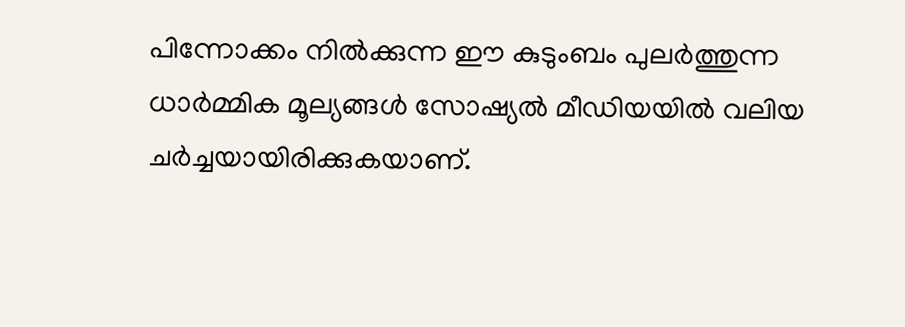പിന്നോക്കം നിൽക്കുന്ന ഈ കുടുംബം പുലർത്തുന്ന ധാർമ്മിക മൂല്യങ്ങൾ സോഷ്യൽ മീഡിയയിൽ വലിയ ചർച്ചയായിരിക്കുകയാണ്.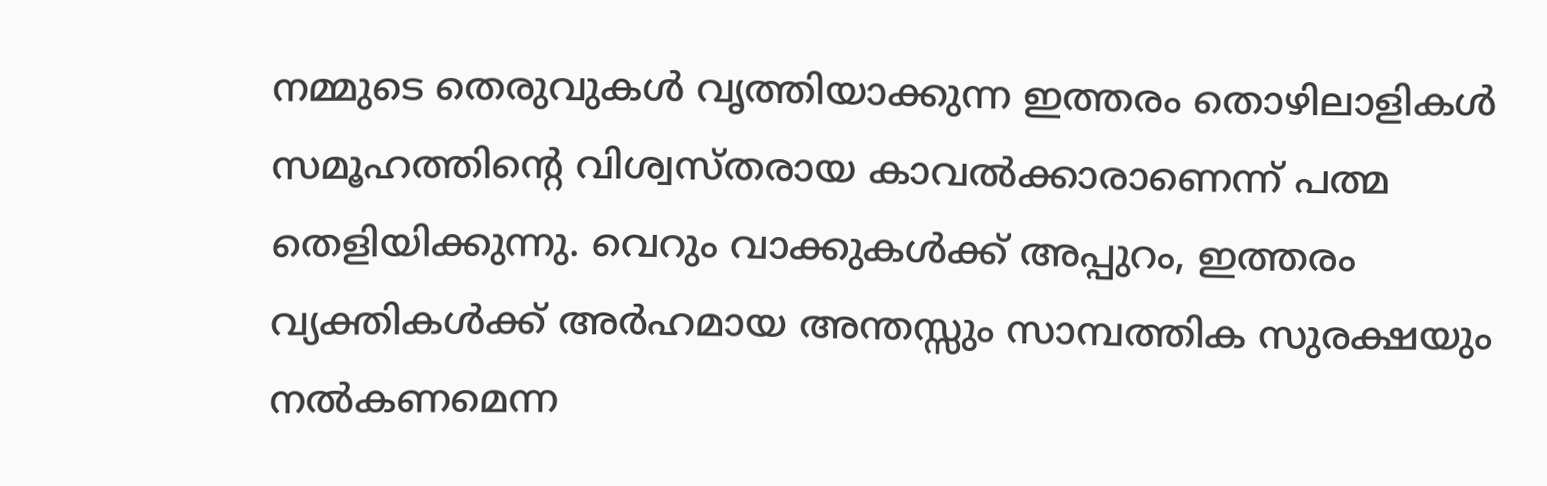നമ്മുടെ തെരുവുകൾ വൃത്തിയാക്കുന്ന ഇത്തരം തൊഴിലാളികൾ സമൂഹത്തിന്റെ വിശ്വസ്തരായ കാവൽക്കാരാണെന്ന് പത്മ തെളിയിക്കുന്നു. വെറും വാക്കുകൾക്ക് അപ്പുറം, ഇത്തരം വ്യക്തികൾക്ക് അർഹമായ അന്തസ്സും സാമ്പത്തിക സുരക്ഷയും നൽകണമെന്ന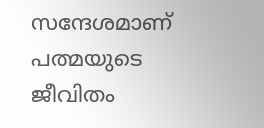സന്ദേശമാണ് പത്മയുടെ ജീവിതം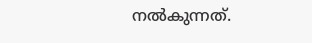നൽകുന്നത്.